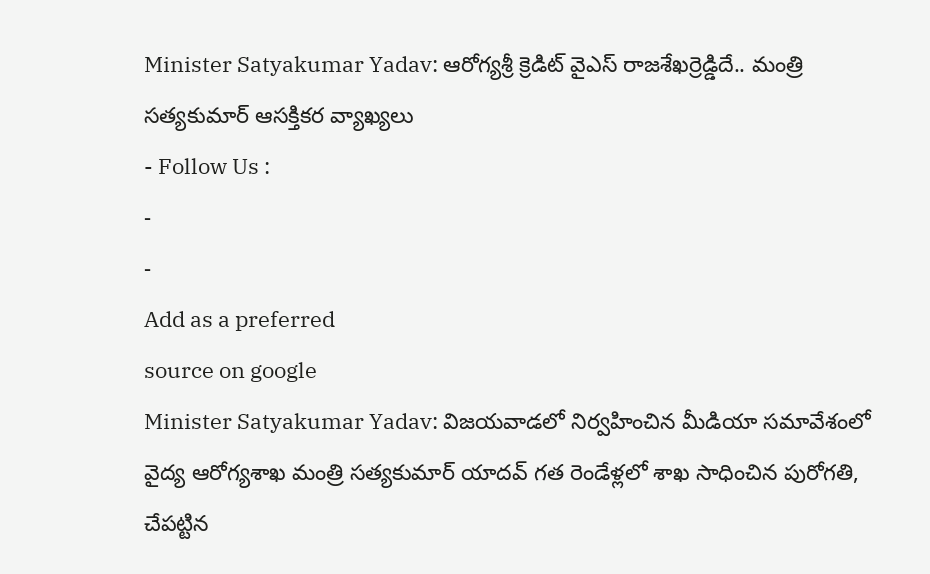Minister Satyakumar Yadav: ఆరోగ్యశ్రీ క్రెడిట్ వైఎస్ రాజశేఖర్రెడ్డిదే.. మంత్రి సత్యకుమార్ ఆసక్తికర వ్యాఖ్యలు
- Follow Us :
-
-
Add as a preferred
source on google
Minister Satyakumar Yadav: విజయవాడలో నిర్వహించిన మీడియా సమావేశంలో వైద్య ఆరోగ్యశాఖ మంత్రి సత్యకుమార్ యాదవ్ గత రెండేళ్లలో శాఖ సాధించిన పురోగతి, చేపట్టిన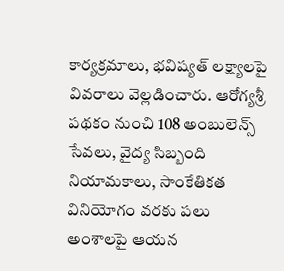కార్యక్రమాలు, భవిష్యత్ లక్ష్యాలపై వివరాలు వెల్లడించారు. ఆరోగ్యశ్రీ పథకం నుంచి 108 అంబులెన్స్ సేవలు, వైద్య సిబ్బంది నియామకాలు, సాంకేతికత వినియోగం వరకు పలు అంశాలపై ఆయన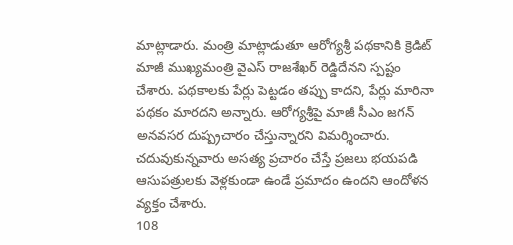మాట్లాడారు. మంత్రి మాట్లాడుతూ ఆరోగ్యశ్రీ పథకానికి క్రెడిట్ మాజీ ముఖ్యమంత్రి వైఎస్ రాజశేఖర్ రెడ్డిదేనని స్పష్టం చేశారు. పథకాలకు పేర్లు పెట్టడం తప్పు కాదని, పేర్లు మారినా పథకం మారదని అన్నారు. ఆరోగ్యశ్రీపై మాజీ సీఎం జగన్ అనవసర దుష్ప్రచారం చేస్తున్నారని విమర్శించారు. చదువుకున్నవారు అసత్య ప్రచారం చేస్తే ప్రజలు భయపడి ఆసుపత్రులకు వెళ్లకుండా ఉండే ప్రమాదం ఉందని ఆందోళన వ్యక్తం చేశారు.
108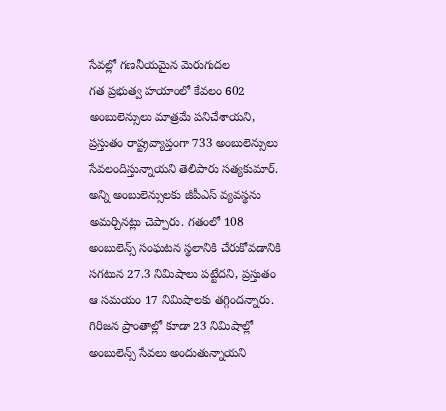సేవల్లో గణనీయమైన మెరుగుదల
గత ప్రభుత్వ హయాంలో కేవలం 602 అంబులెన్సులు మాత్రమే పనిచేశాయని, ప్రస్తుతం రాష్ట్రవ్యాప్తంగా 733 అంబులెన్సులు సేవలందిస్తున్నాయని తెలిపారు సత్యకుమార్. అన్ని అంబులెన్సులకు జీపీఎస్ వ్యవస్థను అమర్చినట్లు చెప్పారు. గతంలో 108 అంబులెన్స్ సంఘటన స్థలానికి చేరుకోవడానికి సగటున 27.3 నిమిషాలు పట్టేదని, ప్రస్తుతం ఆ సమయం 17 నిమిషాలకు తగ్గిందన్నారు. గిరిజన ప్రాంతాల్లో కూడా 23 నిమిషాల్లో అంబులెన్స్ సేవలు అందుతున్నాయని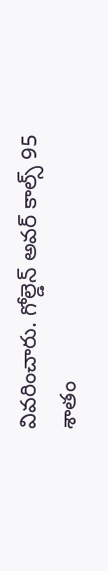వివరించారు. గోల్డెన్ అవర్ కాల్స్ 95 శాతం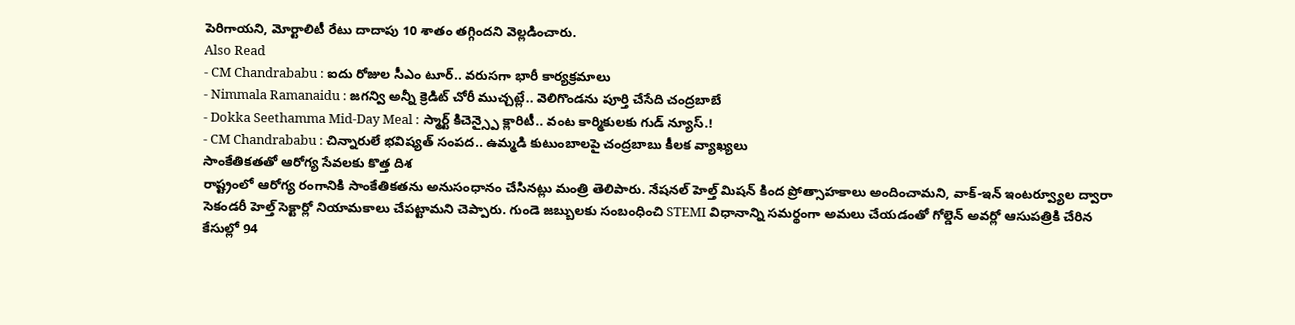పెరిగాయని, మోర్టాలిటీ రేటు దాదాపు 10 శాతం తగ్గిందని వెల్లడించారు.
Also Read
- CM Chandrababu : ఐదు రోజుల సీఎం టూర్.. వరుసగా భారీ కార్యక్రమాలు
- Nimmala Ramanaidu : జగన్వి అన్నీ క్రెడిట్ చోరీ ముచ్చట్లే.. వెలిగొండను పూర్తి చేసేది చంద్రబాబే
- Dokka Seethamma Mid-Day Meal : స్మార్ట్ కిచెన్స్పై క్లారిటీ.. వంట కార్మికులకు గుడ్ న్యూస్.!
- CM Chandrababu : చిన్నారులే భవిష్యత్ సంపద.. ఉమ్మడి కుటుంబాలపై చంద్రబాబు కీలక వ్యాఖ్యలు
సాంకేతికతతో ఆరోగ్య సేవలకు కొత్త దిశ
రాష్ట్రంలో ఆరోగ్య రంగానికి సాంకేతికతను అనుసంధానం చేసినట్లు మంత్రి తెలిపారు. నేషనల్ హెల్త్ మిషన్ కింద ప్రోత్సాహకాలు అందించామని, వాక్-ఇన్ ఇంటర్వ్యూల ద్వారా సెకండరీ హెల్త్ సెక్టార్లో నియామకాలు చేపట్టామని చెప్పారు. గుండె జబ్బులకు సంబంధించి STEMI విధానాన్ని సమర్థంగా అమలు చేయడంతో గోల్డెన్ అవర్లో ఆసుపత్రికి చేరిన కేసుల్లో 94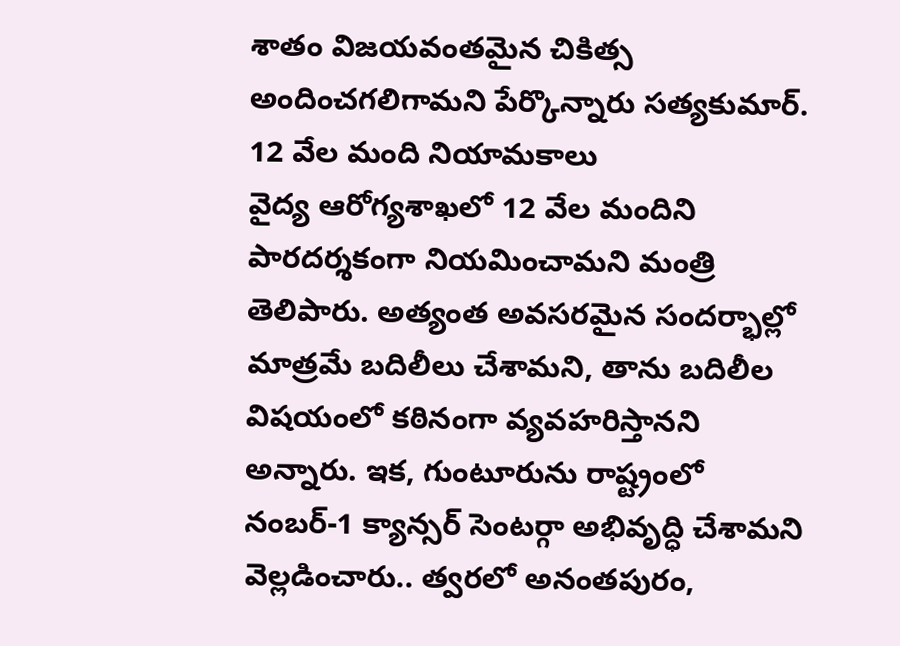శాతం విజయవంతమైన చికిత్స అందించగలిగామని పేర్కొన్నారు సత్యకుమార్.
12 వేల మంది నియామకాలు
వైద్య ఆరోగ్యశాఖలో 12 వేల మందిని పారదర్శకంగా నియమించామని మంత్రి తెలిపారు. అత్యంత అవసరమైన సందర్భాల్లో మాత్రమే బదిలీలు చేశామని, తాను బదిలీల విషయంలో కఠినంగా వ్యవహరిస్తానని అన్నారు. ఇక, గుంటూరును రాష్ట్రంలో నంబర్-1 క్యాన్సర్ సెంటర్గా అభివృద్ధి చేశామని వెల్లడించారు.. త్వరలో అనంతపురం,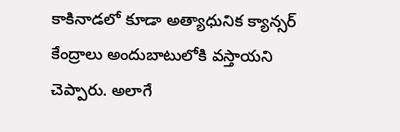కాకినాడలో కూడా అత్యాధునిక క్యాన్సర్ కేంద్రాలు అందుబాటులోకి వస్తాయని చెప్పారు. అలాగే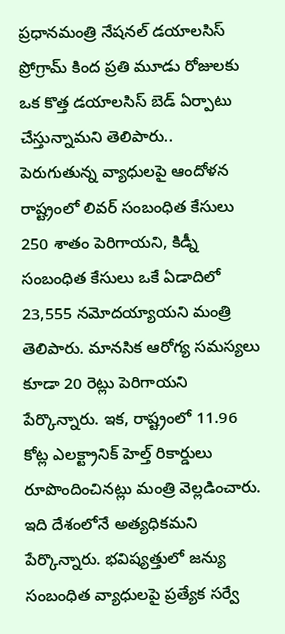ప్రధానమంత్రి నేషనల్ డయాలసిస్ ప్రోగ్రామ్ కింద ప్రతి మూడు రోజులకు ఒక కొత్త డయాలసిస్ బెడ్ ఏర్పాటు చేస్తున్నామని తెలిపారు..
పెరుగుతున్న వ్యాధులపై ఆందోళన
రాష్ట్రంలో లివర్ సంబంధిత కేసులు 250 శాతం పెరిగాయని, కిడ్నీ సంబంధిత కేసులు ఒకే ఏడాదిలో 23,555 నమోదయ్యాయని మంత్రి తెలిపారు. మానసిక ఆరోగ్య సమస్యలు కూడా 20 రెట్లు పెరిగాయని పేర్కొన్నారు. ఇక, రాష్ట్రంలో 11.96 కోట్ల ఎలక్ట్రానిక్ హెల్త్ రికార్డులు రూపొందించినట్లు మంత్రి వెల్లడించారు. ఇది దేశంలోనే అత్యధికమని పేర్కొన్నారు. భవిష్యత్తులో జన్యు సంబంధిత వ్యాధులపై ప్రత్యేక సర్వే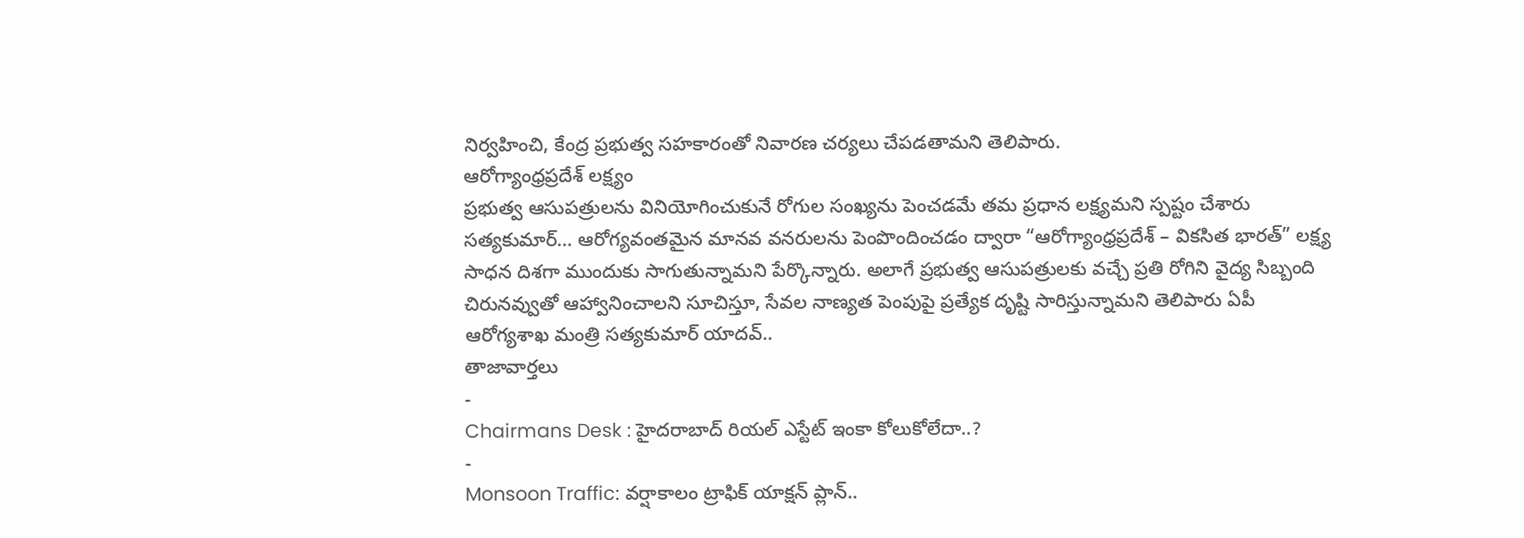నిర్వహించి, కేంద్ర ప్రభుత్వ సహకారంతో నివారణ చర్యలు చేపడతామని తెలిపారు.
ఆరోగ్యాంధ్రప్రదేశ్ లక్ష్యం
ప్రభుత్వ ఆసుపత్రులను వినియోగించుకునే రోగుల సంఖ్యను పెంచడమే తమ ప్రధాన లక్ష్యమని స్పష్టం చేశారు సత్యకుమార్… ఆరోగ్యవంతమైన మానవ వనరులను పెంపొందించడం ద్వారా “ఆరోగ్యాంధ్రప్రదేశ్ – వికసిత భారత్” లక్ష్య సాధన దిశగా ముందుకు సాగుతున్నామని పేర్కొన్నారు. అలాగే ప్రభుత్వ ఆసుపత్రులకు వచ్చే ప్రతి రోగిని వైద్య సిబ్బంది చిరునవ్వుతో ఆహ్వానించాలని సూచిస్తూ, సేవల నాణ్యత పెంపుపై ప్రత్యేక దృష్టి సారిస్తున్నామని తెలిపారు ఏపీ ఆరోగ్యశాఖ మంత్రి సత్యకుమార్ యాదవ్..
తాజావార్తలు
-
Chairmans Desk : హైదరాబాద్ రియల్ ఎస్టేట్ ఇంకా కోలుకోలేదా..?
-
Monsoon Traffic: వర్షాకాలం ట్రాఫిక్ యాక్షన్ ప్లాన్..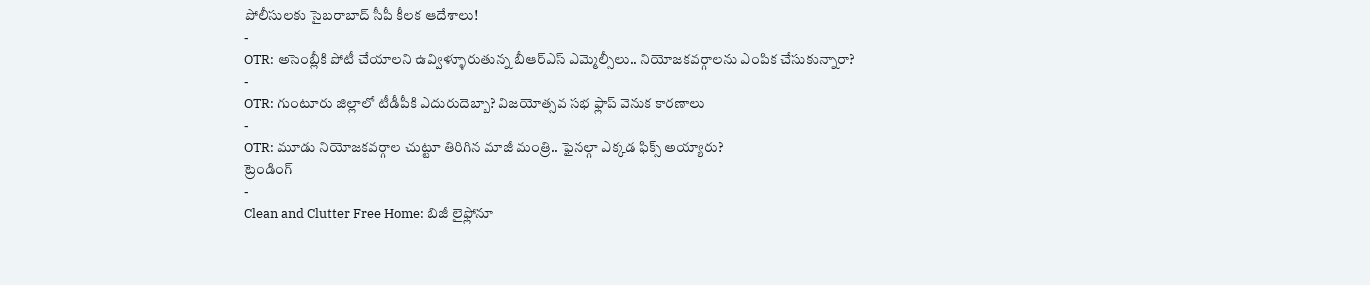పోలీసులకు సైబరాబాద్ సీపీ కీలక ఆదేశాలు!
-
OTR: అసెంబ్లీకి పోటీ చేయాలని ఉవ్విళ్ళూరుతున్న బీఆర్ఎస్ ఎమ్మెల్సీలు.. నియోజకవర్గాలను ఎంపిక చేసుకున్నారా?
-
OTR: గుంటూరు జిల్లాలో టీడీపీకి ఎదురుదెబ్బా? విజయోత్సవ సభ ఫ్లాప్ వెనుక కారణాలు
-
OTR: మూడు నియోజకవర్గాల చుట్టూ తిరిగిన మాజీ మంత్రి.. ఫైనల్గా ఎక్కడ ఫిక్స్ అయ్యారు?
ట్రెండింగ్
-
Clean and Clutter Free Home: బిజీ లైఫ్లోనూ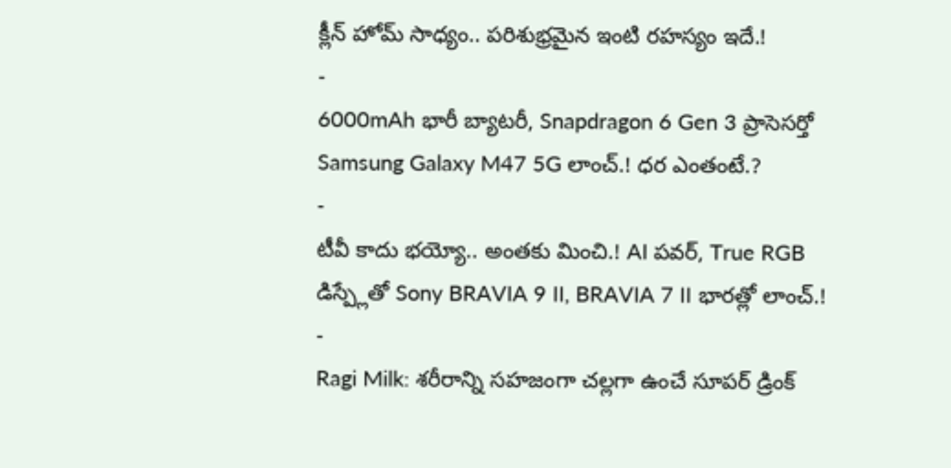క్లీన్ హోమ్ సాధ్యం.. పరిశుభ్రమైన ఇంటి రహస్యం ఇదే.!
-
6000mAh భారీ బ్యాటరీ, Snapdragon 6 Gen 3 ప్రాసెసర్తో Samsung Galaxy M47 5G లాంచ్.! ధర ఎంతంటే.?
-
టీవీ కాదు భయ్యో.. అంతకు మించి.! AI పవర్, True RGB డిస్ప్లేతో Sony BRAVIA 9 II, BRAVIA 7 II భారత్లో లాంచ్.!
-
Ragi Milk: శరీరాన్ని సహజంగా చల్లగా ఉంచే సూపర్ డ్రింక్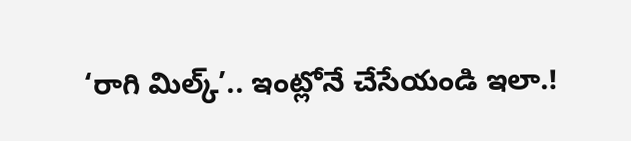‘రాగి మిల్క్’.. ఇంట్లోనే చేసేయండి ఇలా.!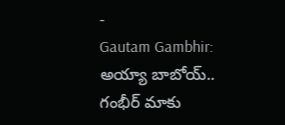-
Gautam Gambhir: అయ్యా బాబోయ్.. గంభీర్ మాకు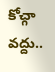కోచ్గా వద్దు..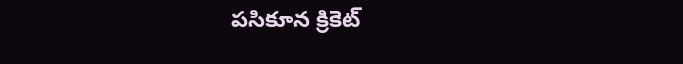పసికూన క్రికెట్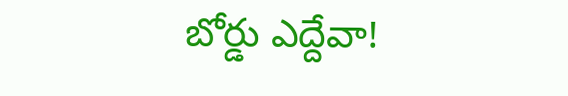బోర్డు ఎద్దేవా!